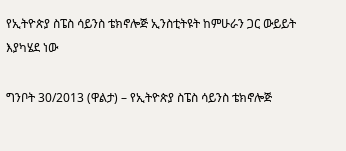የኢትዮጵያ ስፔስ ሳይንስ ቴክኖሎጅ ኢንስቲትዩት ከምሁራን ጋር ውይይት እያካሄደ ነው

ግንቦት 30/2013 (ዋልታ) – የኢትዮጵያ ስፔስ ሳይንስ ቴክኖሎጅ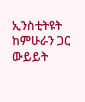ኢንስቲትዩት ከምሁራን ጋር ውይይት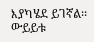እያካሄደ ይገኛል፡፡ ውይይቱ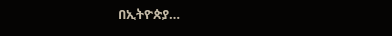በኢትዮጵያ…